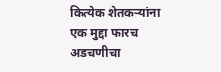कित्येक शेतकऱ्यांना एक मुद्दा फारच अडचणीचा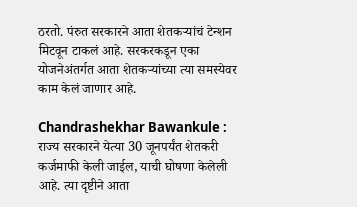ठरतो. पंरुत सरकारने आता शेतकऱ्यांचं टेन्शन मिटवून टाकलं आहे. सरकरकडून एका योजनेअंतर्गत आता शेतकऱ्यांच्या त्या समस्येवर काम केलं जाणार आहे.

Chandrashekhar Bawankule : राज्य सरकारने येत्या 30 जूनपर्यंत शेतकरी कर्जमाफी केली जाईल, याची घोषणा केलेली आहे. त्या दृष्टीने आता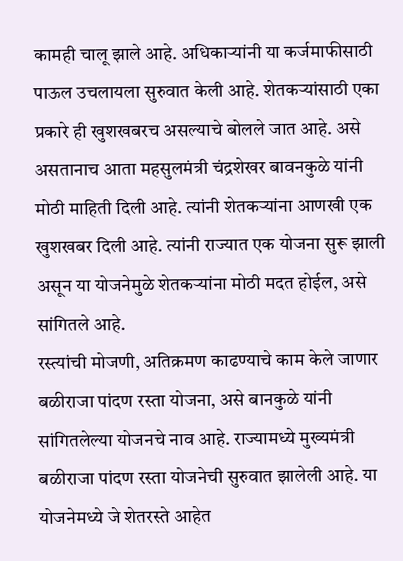कामही चालू झाले आहे. अधिकाऱ्यांनी या कर्जमाफीसाठी पाऊल उचलायला सुरुवात केली आहे. शेतकऱ्यांसाठी एका प्रकारे ही खुशखबरच असल्याचे बोलले जात आहे. असे असतानाच आता महसुलमंत्री चंद्रशेखर बावनकुळे यांनी मोठी माहिती दिली आहे. त्यांनी शेतकऱ्यांना आणखी एक खुशखबर दिली आहे. त्यांनी राज्यात एक योजना सुरू झाली असून या योजनेमुळे शेतकऱ्यांना मोठी मदत होईल, असे सांगितले आहे.
रस्त्यांची मोजणी, अतिक्रमण काढण्याचे काम केले जाणार
बळीराजा पांदण रस्ता योजना, असे बानकुळे यांनी सांगितलेल्या योजनचे नाव आहे. राज्यामध्ये मुख्यमंत्री बळीराजा पांदण रस्ता योजनेची सुरुवात झालेली आहे. या योजनेमध्ये जे शेतरस्ते आहेत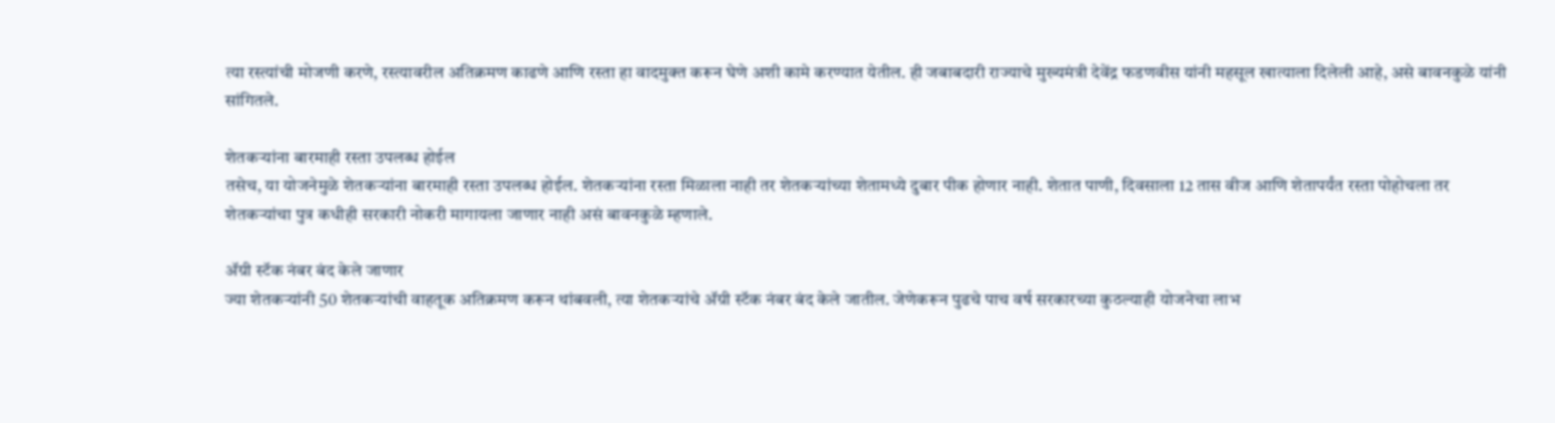त्या रस्त्यांची मोजणी करणे, रस्त्यावरील अतिक्रमण काढणे आणि रस्ता हा वादमुक्त करून घेणे अशी कामे करण्यात येतील. ही जबाबदारी राज्याचे मुख्यमंत्री देवेंद्र फडणवीस यांनी महसूल खात्याला दिलेली आहे, असे बावनकुळे यांनी सांगितले.

शेतकऱ्यांना बारमाही रस्ता उपलब्ध होईल
तसेच, या योजनेमुळे शेतकऱ्यांना बारमाही रस्ता उपलब्ध होईल. शेतकऱ्यांना रस्ता मिळाला नाही तर शेतकऱ्यांच्या शेतामध्ये दुबार पीक होणार नाही. शेतात पाणी, दिवसाला 12 तास वीज आणि शेतापर्यंत रस्ता पोहोचला तर शेतकऱ्यांचा पुत्र कधीही सरकारी नोकरी मागायला जाणार नाही असं बावनकुळे म्हणाले.

ॲग्री स्टॅक नंबर बंद केले जाणार
ज्या शेतकऱ्यांनी 50 शेतकऱ्यांची वाहतूक अतिक्रमण करून थांबवली, त्या शेतकऱ्यांचे ॲग्री स्टॅक नंबर बंद केले जातील. जेणेकरून पुढचे पाच वर्ष सरकारच्या कुठल्याही योजनेचा लाभ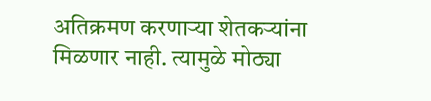अतिक्रमण करणाऱ्या शेतकऱ्यांना मिळणार नाही. त्यामुळे मोठ्या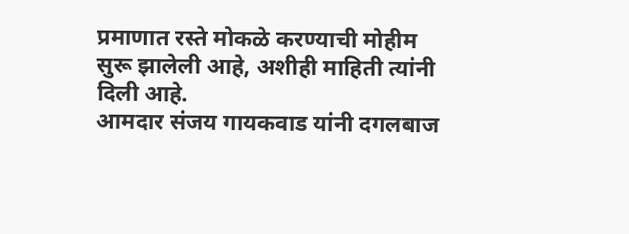प्रमाणात रस्ते मोकळे करण्याची मोहीम सुरू झालेली आहे, अशीही माहिती त्यांनी दिली आहे.
आमदार संजय गायकवाड यांनी दगलबाज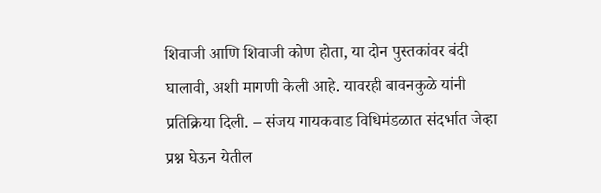शिवाजी आणि शिवाजी कोण होता, या दोन पुस्तकांवर बंदी घालावी, अशी मागणी केली आहे. यावरही बावनकुळे यांनी प्रतिक्रिया दिली. – संजय गायकवाड विधिमंडळात संदर्भात जेव्हा प्रश्न घेऊन येतील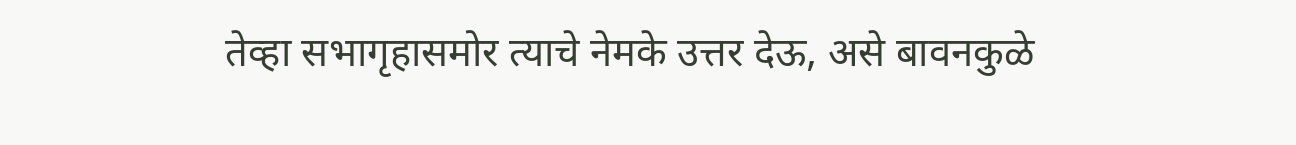तेव्हा सभागृहासमोर त्याचे नेमके उत्तर देऊ, असे बावनकुळे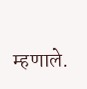म्हणाले.